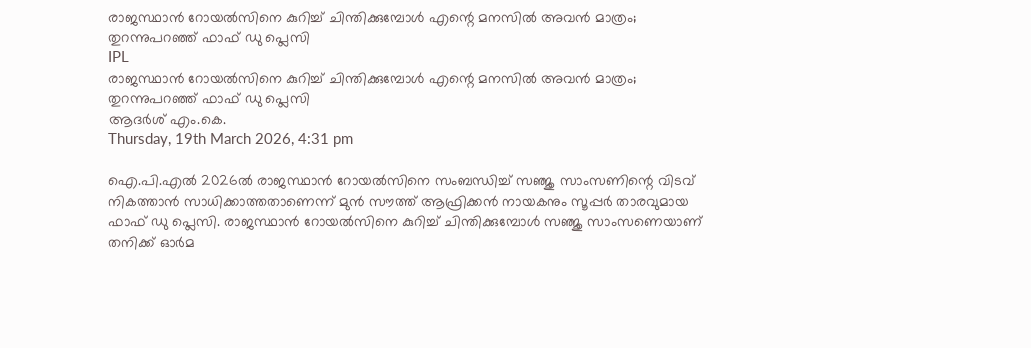രാജസ്ഥാന്‍ റോയല്‍സിനെ കുറിച്ച് ചിന്തിക്കുമ്പോള്‍ എന്റെ മനസില്‍ അവന്‍ മാത്രം; തുറന്നുപറഞ്ഞ് ഫാഫ് ഡു പ്ലെസി
IPL
രാജസ്ഥാന്‍ റോയല്‍സിനെ കുറിച്ച് ചിന്തിക്കുമ്പോള്‍ എന്റെ മനസില്‍ അവന്‍ മാത്രം; തുറന്നുപറഞ്ഞ് ഫാഫ് ഡു പ്ലെസി
ആദര്‍ശ് എം.കെ.
Thursday, 19th March 2026, 4:31 pm

ഐ.പി.എല്‍ 2026ല്‍ രാജസ്ഥാന്‍ റോയല്‍സിനെ സംബന്ധിച്ച് സഞ്ജു സാംസണിന്റെ വിടവ് നികത്താന്‍ സാധിക്കാത്തതാണെന്ന് മുന്‍ സൗത്ത് ആഫ്രിക്കന്‍ നായകനും സൂപ്പര്‍ താരവുമായ ഫാഫ് ഡു പ്ലെസി. രാജസ്ഥാന്‍ റോയല്‍സിനെ കുറിച്ച് ചിന്തിക്കുമ്പോള്‍ സഞ്ജു സാംസണെയാണ് തനിക്ക് ഓര്‍മ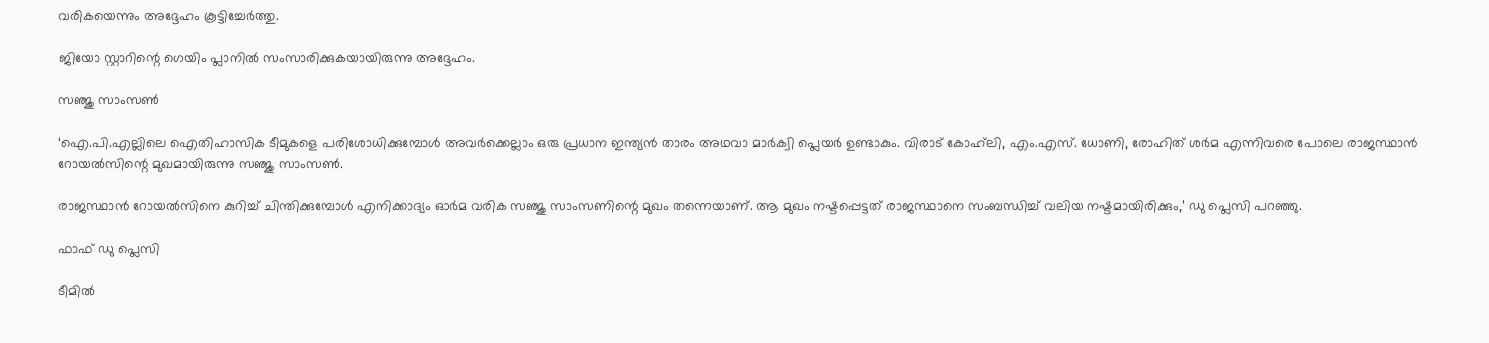വരികയെന്നും അദ്ദേഹം കൂട്ടിച്ചേര്‍ത്തു.

ജിയോ സ്റ്റാറിന്റെ ഗെയിം പ്ലാനില്‍ സംസാരിക്കുകയായിരുന്നു അദ്ദേഹം.

സഞ്ജു സാംസണ്‍

‘ഐ.പി.എല്ലിലെ ഐതിഹാസിക ടീമുകളെ പരിശോധിക്കുമ്പോള്‍ അവര്‍ക്കെല്ലാം ഒരു പ്രധാന ഇന്ത്യന്‍ താരം അഥവാ മാര്‍ക്വി പ്ലെയര്‍ ഉണ്ടാകും. വിരാട് കോഹ്‌ലി, എം.എസ്. ധോണി, രോഹിത് ശര്‍മ എന്നിവരെ പോലെ രാജസ്ഥാന്‍ റോയല്‍സിന്റെ മുഖമായിരുന്നു സഞ്ജു സാംസണ്‍.

രാജസ്ഥാന്‍ റോയല്‍സിനെ കുറിച്ച് ചിന്തിക്കുമ്പോള്‍ എനിക്കാദ്യം ഓര്‍മ വരിക സഞ്ജു സാംസണിന്റെ മുഖം തന്നെയാണ്. ആ മുഖം നഷ്ടപ്പെട്ടത് രാജസ്ഥാനെ സംബന്ധിച്ച് വലിയ നഷ്ടമായിരിക്കും,’ ഡു പ്ലെസി പറഞ്ഞു.

ഫാഫ് ഡു പ്ലെസി

ടീമില്‍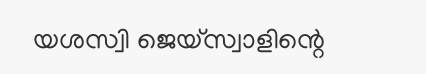യശസ്വി ജെയ്‌സ്വാളിന്റെ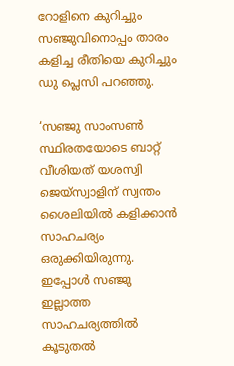റോളിനെ കുറിച്ചും സഞ്ജുവിനൊപ്പം താരം കളിച്ച രീതിയെ കുറിച്ചും ഡു പ്ലെസി പറഞ്ഞു.

‘സഞ്ജു സാംസണ്‍ സ്ഥിരതയോടെ ബാറ്റ് വീശിയത് യശസ്വി ജെയ്‌സ്വാളിന് സ്വന്തം ശൈലിയില്‍ കളിക്കാന്‍ സാഹചര്യം ഒരുക്കിയിരുന്നു. ഇപ്പോള്‍ സഞ്ജു ഇല്ലാത്ത സാഹചര്യത്തില്‍ കൂടുതല്‍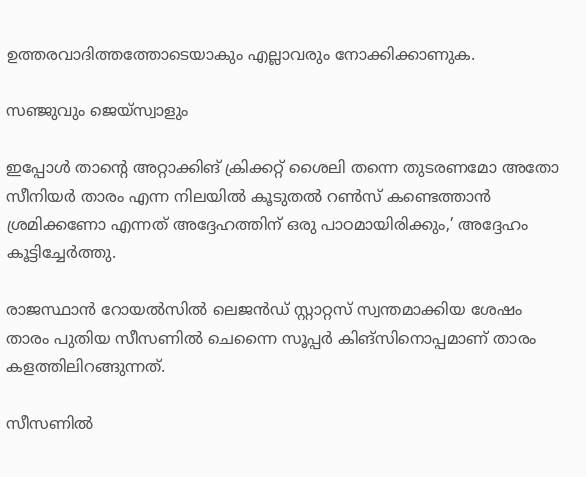ഉത്തരവാദിത്തത്തോടെയാകും എല്ലാവരും നോക്കിക്കാണുക.

സഞ്ജുവും ജെയ്‌സ്വാളും

ഇപ്പോള്‍ താന്റെ അറ്റാക്കിങ് ക്രിക്കറ്റ് ശൈലി തന്നെ തുടരണമോ അതോ സീനിയര്‍ താരം എന്ന നിലയില്‍ കൂടുതല്‍ റണ്‍സ് കണ്ടെത്താന്‍ ശ്രമിക്കണോ എന്നത് അദ്ദേഹത്തിന് ഒരു പാഠമായിരിക്കും,’ അദ്ദേഹം കൂട്ടിച്ചേര്‍ത്തു.

രാജസ്ഥാന്‍ റോയല്‍സില്‍ ലെജന്‍ഡ് സ്റ്റാറ്റസ് സ്വന്തമാക്കിയ ശേഷം താരം പുതിയ സീസണില്‍ ചെന്നൈ സൂപ്പര്‍ കിങ്‌സിനൊപ്പമാണ് താരം കളത്തിലിറങ്ങുന്നത്.

സീസണില്‍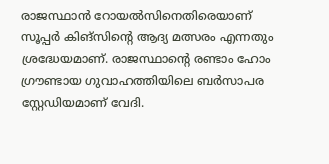രാജസ്ഥാന്‍ റോയല്‍സിനെതിരെയാണ് സൂപ്പര്‍ കിങ്സിന്റെ ആദ്യ മത്സരം എന്നതും ശ്രദ്ധേയമാണ്. രാജസ്ഥാന്റെ രണ്ടാം ഹോം ഗ്രൗണ്ടായ ഗുവാഹത്തിയിലെ ബര്‍സാപര സ്റ്റേഡിയമാണ് വേദി.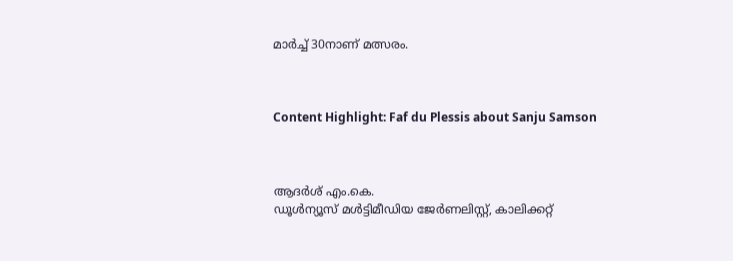മാര്‍ച്ച് 30നാണ് മത്സരം.



Content Highlight: Faf du Plessis about Sanju Samson



ആദര്‍ശ് എം.കെ.
ഡൂള്‍ന്യൂസ് മള്‍ട്ടിമീഡിയ ജേര്‍ണലിസ്റ്റ്, കാലിക്കറ്റ്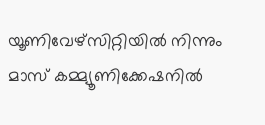യൂണിവേഴ്സിറ്റിയില്‍ നിന്നും മാസ് കമ്മ്യൂണിക്കേഷനില്‍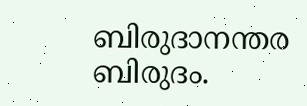ബിരുദാനന്തര ബിരുദം.